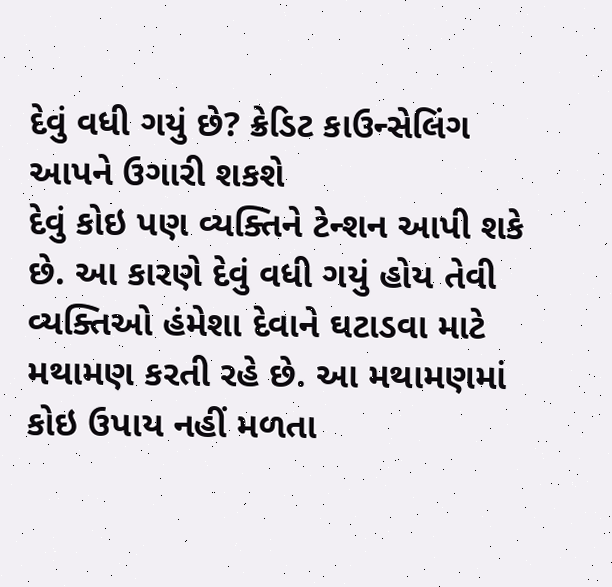દેવું વધી ગયું છે? ક્રેડિટ કાઉન્સેલિંગ આપને ઉગારી શકશે
દેવું કોઇ પણ વ્યક્તિને ટેન્શન આપી શકે છે. આ કારણે દેવું વધી ગયું હોય તેવી વ્યક્તિઓ હંમેશા દેવાને ઘટાડવા માટે મથામણ કરતી રહે છે. આ મથામણમાં કોઇ ઉપાય નહીં મળતા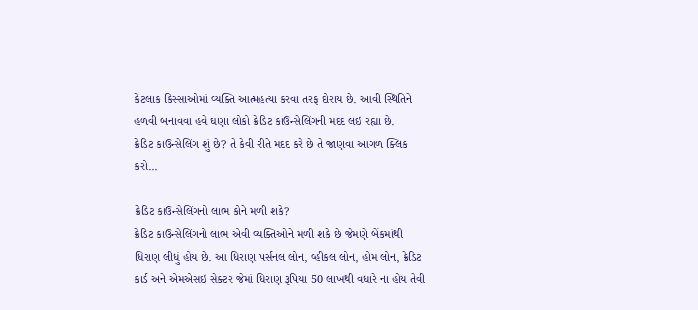કેટલાક કિસ્સાઓમાં વ્યક્તિ આત્મહત્યા કરવા તરફ દોરાય છે. આવી સ્થિતિને હળવી બનાવવા હવે ઘણા લોકો ક્રેડિટ કાઉન્સેલિંગની મદદ લઇ રહ્યા છે.
ક્રેડિટ કાઉન્સેલિંગ શું છે? તે કેવી રીતે મદદ કરે છે તે જાણવા આગળ ક્લિક કરો...

ક્રેડિટ કાઉન્સેલિંગનો લાભ કોને મળી શકે?
ક્રેડિટ કાઉન્સેલિંગનો લાભ એવી વ્યક્તિઓને મળી શકે છે જેમણે બેંકમાંથી ધિરાણ લીધું હોય છે. આ ધિરાણ પર્સનલ લોન, વ્હીકલ લોન, હોમ લોન, ક્રેડિટ કાર્ડ અને એમએસઇ સેક્ટર જેમાં ધિરાણ રૂપિયા 50 લાખથી વધારે ના હોય તેવી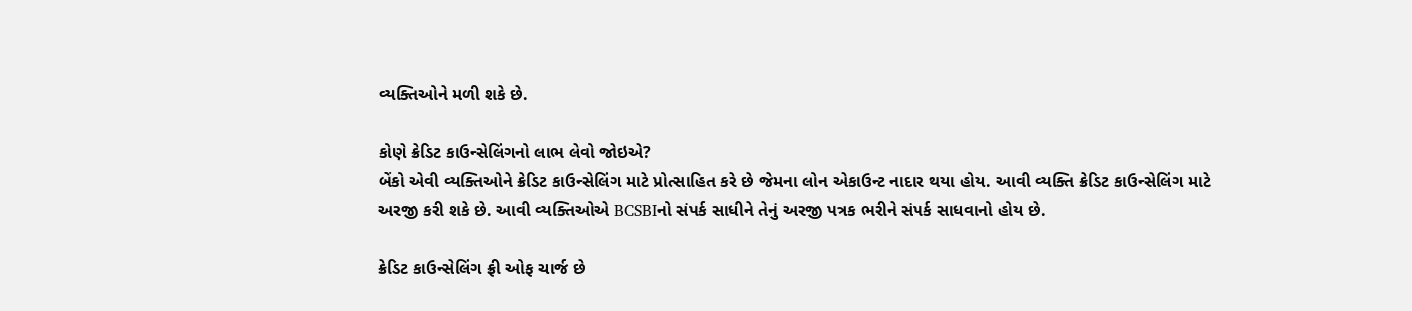વ્યક્તિઓને મળી શકે છે.

કોણે ક્રેડિટ કાઉન્સેલિંગનો લાભ લેવો જોઇએ?
બેંકો એવી વ્યક્તિઓને ક્રેડિટ કાઉન્સેલિંગ માટે પ્રોત્સાહિત કરે છે જેમના લોન એકાઉન્ટ નાદાર થયા હોય. આવી વ્યક્તિ ક્રેડિટ કાઉન્સેલિંગ માટે અરજી કરી શકે છે. આવી વ્યક્તિઓએ BCSBIનો સંપર્ક સાધીને તેનું અરજી પત્રક ભરીને સંપર્ક સાધવાનો હોય છે.

ક્રેડિટ કાઉન્સેલિંગ ફ્રી ઓફ ચાર્જ છે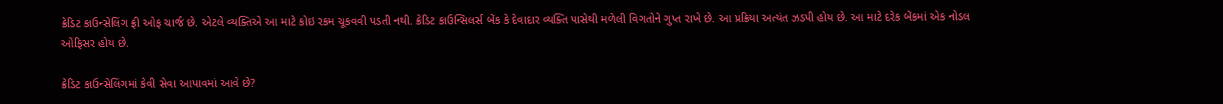ક્રેડિટ કાઉન્સેલિંગ ફ્રી ઓફ ચાર્જ છે. એટલે વ્યક્તિએ આ માટે કોઇ રકમ ચૂકવવી પડતી નથી. ક્રેડિટ કાઉન્સિલર્સ બેંક કે દેવાદાર વ્યક્તિ પાસેથી મળેલી વિગતોને ગુપ્ત રાખે છે. આ પ્રક્રિયા અત્યંત ઝડપી હોય છે. આ માટે દરેક બેંકમાં એક નોડલ ઓફિસર હોય છે.

ક્રેડિટ કાઉન્સેલિંગમાં કેવી સેવા આપાવમાં આવે છે?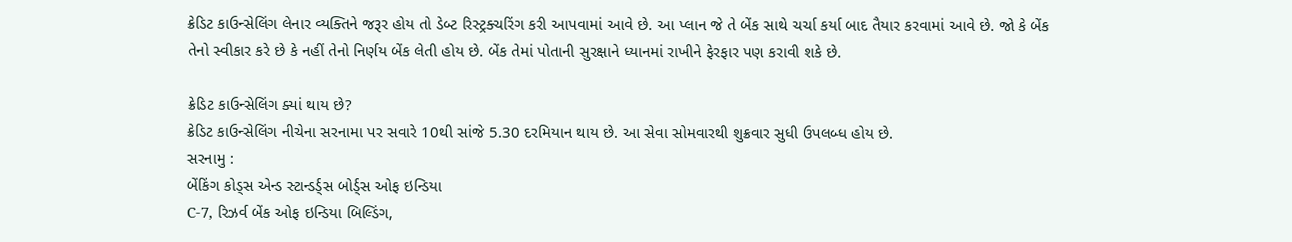ક્રેડિટ કાઉન્સેલિંગ લેનાર વ્યક્તિને જરૂર હોય તો ડેબ્ટ રિસ્ટ્રક્ચરિંગ કરી આપવામાં આવે છે. આ પ્લાન જે તે બેંક સાથે ચર્ચા કર્યા બાદ તૈયાર કરવામાં આવે છે. જો કે બેંક તેનો સ્વીકાર કરે છે કે નહીં તેનો નિર્ણય બેંક લેતી હોય છે. બેંક તેમાં પોતાની સુરક્ષાને ધ્યાનમાં રાખીને ફેરફાર પણ કરાવી શકે છે.

ક્રેડિટ કાઉન્સેલિંગ ક્યાં થાય છે?
ક્રેડિટ કાઉન્સેલિંગ નીચેના સરનામા પર સવારે 10થી સાંજે 5.30 દરમિયાન થાય છે. આ સેવા સોમવારથી શુક્રવાર સુધી ઉપલબ્ધ હોય છે.
સરનામુ :
બેંકિંગ કોડ્સ એન્ડ સ્ટાન્ડર્ડ્સ બોર્ડ્સ ઓફ ઇન્ડિયા
C-7, રિઝર્વ બેંક ઓફ ઇન્ડિયા બિલ્ડિંગ,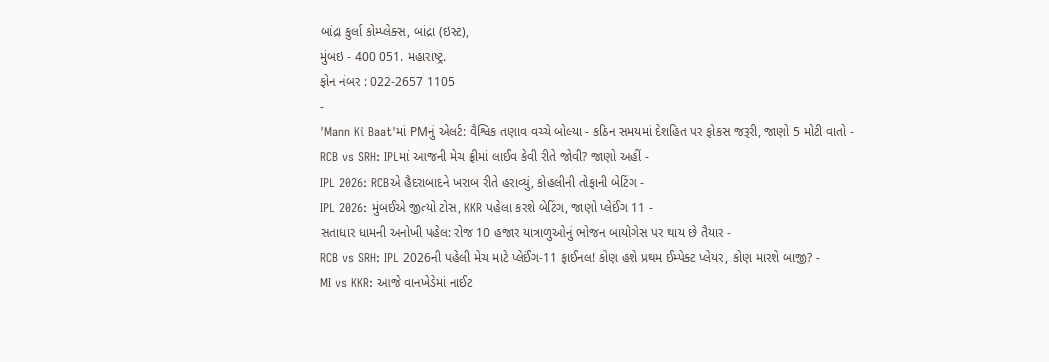બાંદ્રા કુર્લા કોમ્પ્લેક્સ, બાંદ્રા (ઇસ્ટ),
મુંબઇ - 400 051. મહારાષ્ટ્ર.
ફોન નંબર : 022-2657 1105
-
'Mann Ki Baat'માં PMનું એલર્ટ: વૈશ્વિક તણાવ વચ્ચે બોલ્યા - કઠિન સમયમાં દેશહિત પર ફોકસ જરૂરી, જાણો 5 મોટી વાતો -
RCB vs SRH: IPLમાં આજની મેચ ફ્રીમાં લાઈવ કેવી રીતે જોવી? જાણો અહીં -
IPL 2026: RCBએ હૈદરાબાદને ખરાબ રીતે હરાવ્યું, કોહલીની તોફાની બેટિંગ -
IPL 2026: મુંબઈએ જીત્યો ટોસ, KKR પહેલા કરશે બેટિંગ, જાણો પ્લેઈંગ 11 -
સતાધાર ધામની અનોખી પહેલ: રોજ 10 હજાર યાત્રાળુઓનું ભોજન બાયોગેસ પર થાય છે તૈયાર -
RCB vs SRH: IPL 2026ની પહેલી મેચ માટે પ્લેઈંગ-11 ફાઈનલ! કોણ હશે પ્રથમ ઈમ્પેક્ટ પ્લેયર, કોણ મારશે બાજી? -
MI vs KKR: આજે વાનખેડેમાં નાઈટ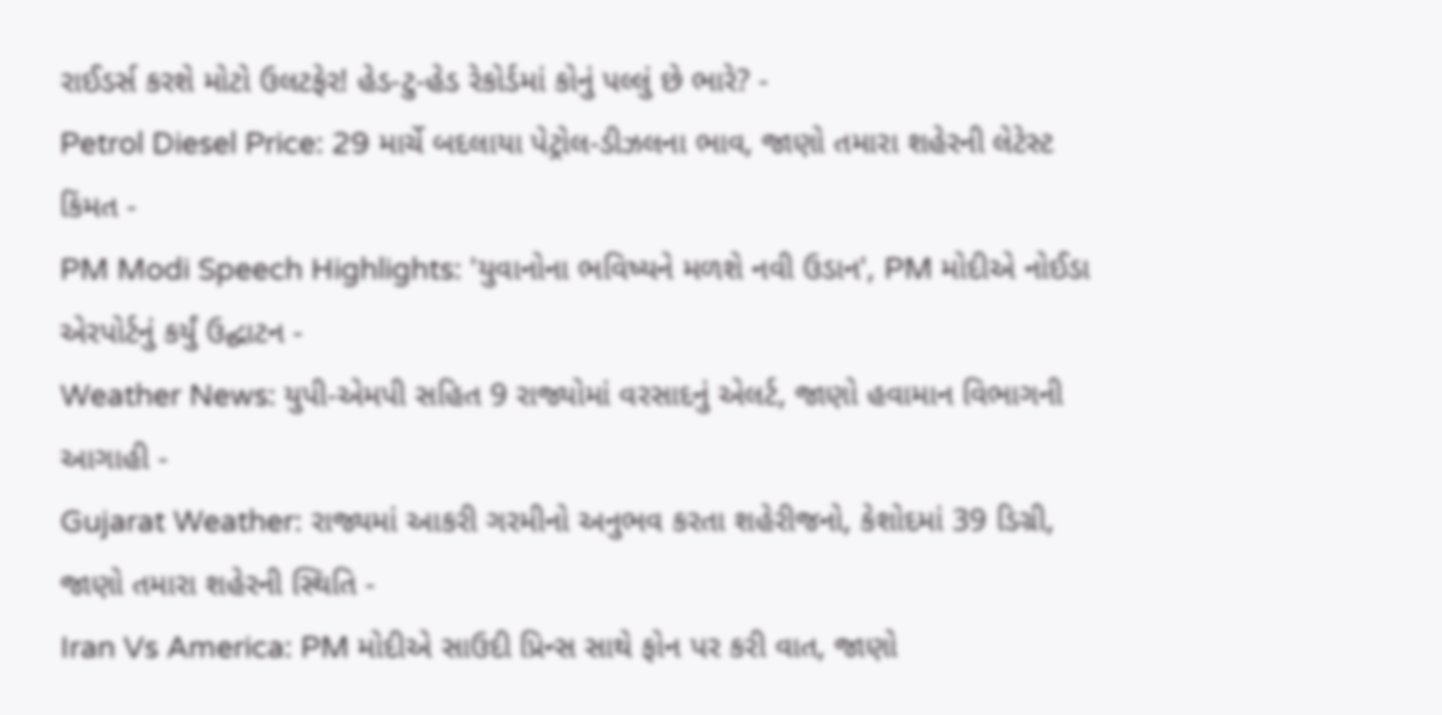રાઈડર્સ કરશે મોટો ઉલટફેર! હેડ-ટુ-હેડ રેકોર્ડમાં કોનું પલ્લું છે ભારે? -
Petrol Diesel Price: 29 માર્ચે બદલાયા પેટ્રોલ-ડીઝલના ભાવ, જાણો તમારા શહેરની લેટેસ્ટ કિંમત -
PM Modi Speech Highlights: 'યુવાનોના ભવિષ્યને મળશે નવી ઉડાન', PM મોદીએ નોઈડા એરપોર્ટનું કર્યું ઉદ્ઘાટન -
Weather News: યુપી-એમપી સહિત 9 રાજ્યોમાં વરસાદનું એલર્ટ, જાણો હવામાન વિભાગની આગાહી -
Gujarat Weather: રાજ્યમાં આકરી ગરમીનો અનુભવ કરતા શહેરીજનો, કેશોદમાં 39 ડિગ્રી, જાણો તમારા શહેરની સ્થિતિ -
Iran Vs America: PM મોદીએ સાઉદી પ્રિન્સ સાથે ફોન પર કરી વાત, જાણો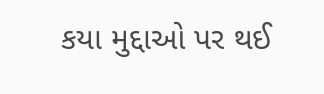કયા મુદ્દાઓ પર થઈ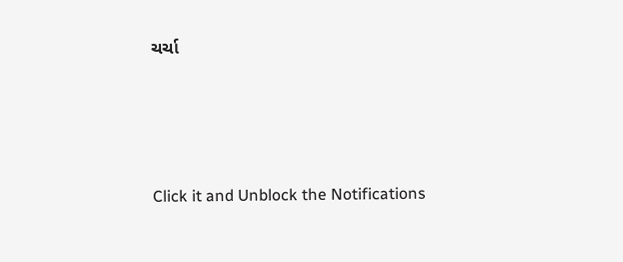ચર્ચા






Click it and Unblock the Notifications